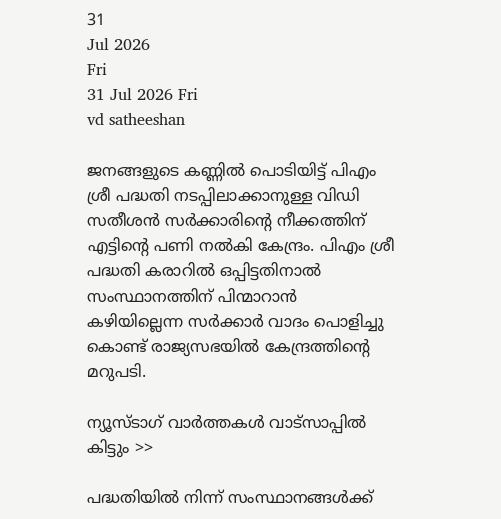31
Jul 2026
Fri
31 Jul 2026 Fri
vd satheeshan

ജനങ്ങളുടെ കണ്ണില്‍ പൊടിയിട്ട് പിഎം ശ്രീ പദ്ധതി നടപ്പിലാക്കാനുള്ള വിഡി സതീശന്‍ സര്‍ക്കാരിന്റെ നീക്കത്തിന് എട്ടിന്റെ പണി നല്‍കി കേന്ദ്രം. പിഎം ശ്രീ പദ്ധതി കരാറില്‍ ഒപ്പിട്ടതിനാല്‍ സംസ്ഥാനത്തിന് പിന്മാറാന്‍ കഴിയില്ലെന്ന സര്‍ക്കാര്‍ വാദം പൊളിച്ചു കൊണ്ട് രാജ്യസഭയില്‍ കേന്ദ്രത്തിന്റെ മറുപടി.

ന്യൂസ്ടാഗ് വാര്‍ത്തകള്‍ വാട്‌സാപ്പില്‍ കിട്ടും >>

പദ്ധതിയില്‍ നിന്ന് സംസ്ഥാനങ്ങള്‍ക്ക്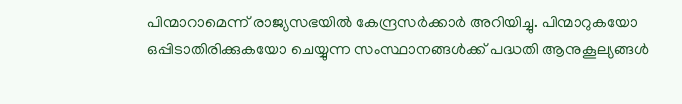പിന്മാറാമെന്ന് രാജ്യസഭയില്‍ കേന്ദ്രസര്‍ക്കാര്‍ അറിയിച്ചു. പിന്മാറുകയോ ഒപ്പിടാതിരിക്കുകയോ ചെയ്യുന്ന സംസ്ഥാനങ്ങള്‍ക്ക് പദ്ധതി ആനുകൂല്യങ്ങള്‍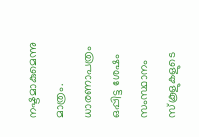നഷ്ടമാകുമെന്നു മാത്രം. ധാരണാപത്രം ഒപ്പിട്ട ശേഷം സംസ്ഥാനം സ്‌കൂളുകളുടെ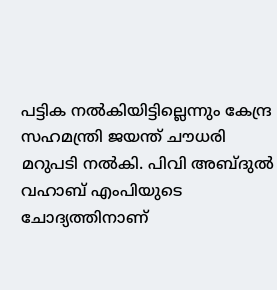പട്ടിക നല്‍കിയിട്ടില്ലെന്നും കേന്ദ്ര സഹമന്ത്രി ജയന്ത് ചൗധരി മറുപടി നല്‍കി. പിവി അബ്ദുല്‍ വഹാബ് എംപിയുടെ ചോദ്യത്തിനാണ്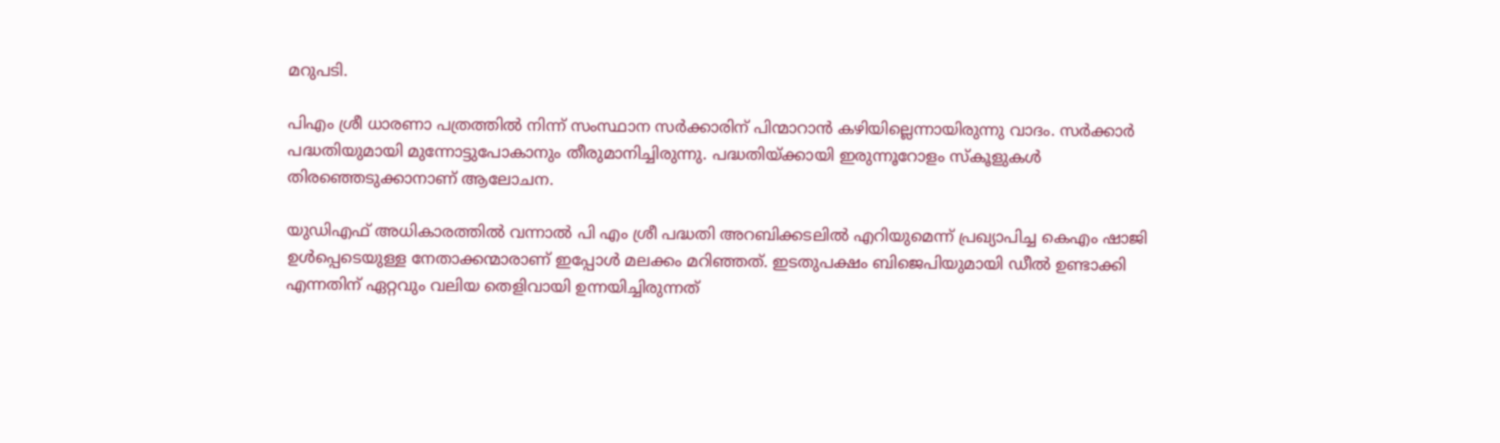മറുപടി.

പിഎം ശ്രീ ധാരണാ പത്രത്തില്‍ നിന്ന് സംസ്ഥാന സര്‍ക്കാരിന് പിന്മാറാന്‍ കഴിയില്ലെന്നായിരുന്നു വാദം. സര്‍ക്കാര്‍ പദ്ധതിയുമായി മുന്നോട്ടുപോകാനും തീരുമാനിച്ചിരുന്നു. പദ്ധതിയ്ക്കായി ഇരുന്നൂറോളം സ്‌കൂളുകള്‍ തിരഞ്ഞെടുക്കാനാണ് ആലോചന.

യുഡിഎഫ് അധികാരത്തില്‍ വന്നാല്‍ പി എം ശ്രീ പദ്ധതി അറബിക്കടലില്‍ എറിയുമെന്ന് പ്രഖ്യാപിച്ച കെഎം ഷാജി ഉള്‍പ്പെടെയുള്ള നേതാക്കന്മാരാണ് ഇപ്പോള്‍ മലക്കം മറിഞ്ഞത്. ഇടതുപക്ഷം ബിജെപിയുമായി ഡീല്‍ ഉണ്ടാക്കി എന്നതിന് ഏറ്റവും വലിയ തെളിവായി ഉന്നയിച്ചിരുന്നത്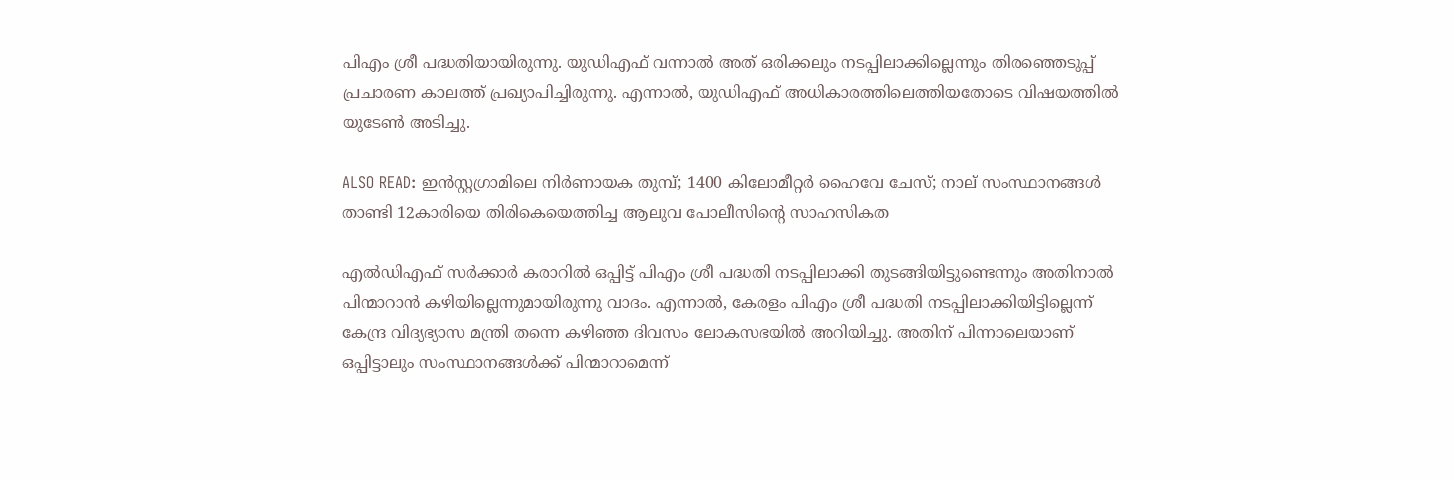പിഎം ശ്രീ പദ്ധതിയായിരുന്നു. യുഡിഎഫ് വന്നാല്‍ അത് ഒരിക്കലും നടപ്പിലാക്കില്ലെന്നും തിരഞ്ഞെടുപ്പ് പ്രചാരണ കാലത്ത് പ്രഖ്യാപിച്ചിരുന്നു. എന്നാല്‍, യുഡിഎഫ് അധികാരത്തിലെത്തിയതോടെ വിഷയത്തില്‍ യുടേണ്‍ അടിച്ചു.

ALSO READ: ഇന്‍സ്റ്റഗ്രാമിലെ നിര്‍ണായക തുമ്പ്; 1400 കിലോമീറ്റര്‍ ഹൈവേ ചേസ്; നാല് സംസ്ഥാനങ്ങള്‍ താണ്ടി 12കാരിയെ തിരികെയെത്തിച്ച ആലുവ പോലീസിന്റെ സാഹസികത

എല്‍ഡിഎഫ് സര്‍ക്കാര്‍ കരാറില്‍ ഒപ്പിട്ട് പിഎം ശ്രീ പദ്ധതി നടപ്പിലാക്കി തുടങ്ങിയിട്ടുണ്ടെന്നും അതിനാല്‍ പിന്മാറാന്‍ കഴിയില്ലെന്നുമായിരുന്നു വാദം. എന്നാല്‍, കേരളം പിഎം ശ്രീ പദ്ധതി നടപ്പിലാക്കിയിട്ടില്ലെന്ന് കേന്ദ്ര വിദ്യഭ്യാസ മന്ത്രി തന്നെ കഴിഞ്ഞ ദിവസം ലോകസഭയില്‍ അറിയിച്ചു. അതിന് പിന്നാലെയാണ് ഒപ്പിട്ടാലും സംസ്ഥാനങ്ങള്‍ക്ക് പിന്മാറാമെന്ന്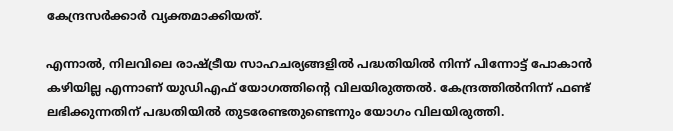കേന്ദ്രസര്‍ക്കാര്‍ വ്യക്തമാക്കിയത്.

എന്നാല്‍, നിലവിലെ രാഷ്ട്രീയ സാഹചര്യങ്ങളില്‍ പദ്ധതിയില്‍ നിന്ന് പിന്നോട്ട് പോകാന്‍ കഴിയില്ല എന്നാണ് യുഡിഎഫ് യോഗത്തിന്റെ വിലയിരുത്തല്‍. കേന്ദ്രത്തില്‍നിന്ന് ഫണ്ട് ലഭിക്കുന്നതിന് പദ്ധതിയില്‍ തുടരേണ്ടതുണ്ടെന്നും യോഗം വിലയിരുത്തി.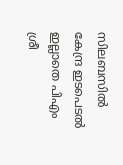സിലബസില്‍ കേന്ദ്ര ഇടപെടല്‍ ഇല്ലാതെ പിഎം ശ്രീ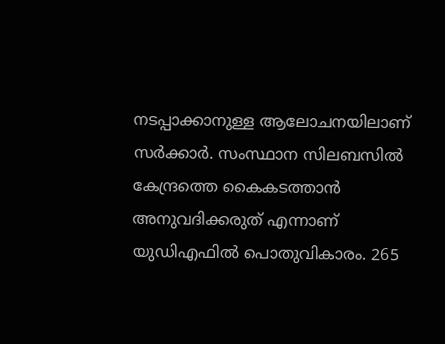നടപ്പാക്കാനുള്ള ആലോചനയിലാണ് സര്‍ക്കാര്‍. സംസ്ഥാന സിലബസില്‍ കേന്ദ്രത്തെ കൈകടത്താന്‍ അനുവദിക്കരുത് എന്നാണ് യുഡിഎഫില്‍ പൊതുവികാരം. 265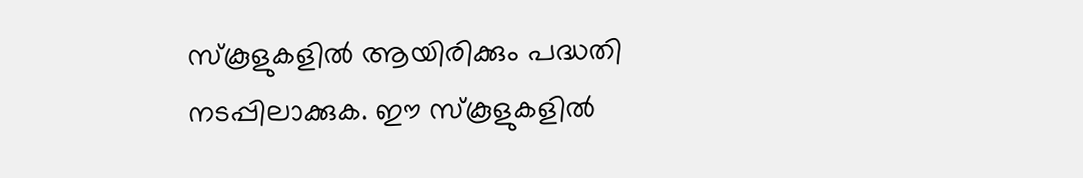സ്‌കൂളുകളില്‍ ആയിരിക്കും പദ്ധതി നടപ്പിലാക്കുക. ഈ സ്‌കൂളുകളില്‍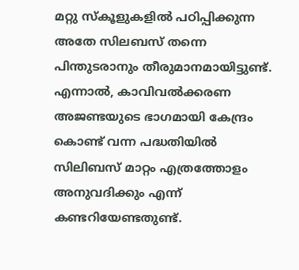മറ്റു സ്‌കൂളുകളില്‍ പഠിപ്പിക്കുന്ന അതേ സിലബസ് തന്നെ പിന്തുടരാനും തീരുമാനമായിട്ടുണ്ട്. എന്നാല്‍, കാവിവല്‍ക്കരണ അജണ്ടയുടെ ഭാഗമായി കേന്ദ്രം കൊണ്ട് വന്ന പദ്ധതിയില്‍ സിലിബസ് മാറ്റം എത്രത്തോളം അനുവദിക്കും എന്ന് കണ്ടറിയേണ്ടതുണ്ട്.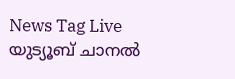News Tag Live യുട്യൂബ് ചാനല്‍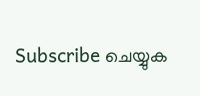Subscribe ചെയ്യുക